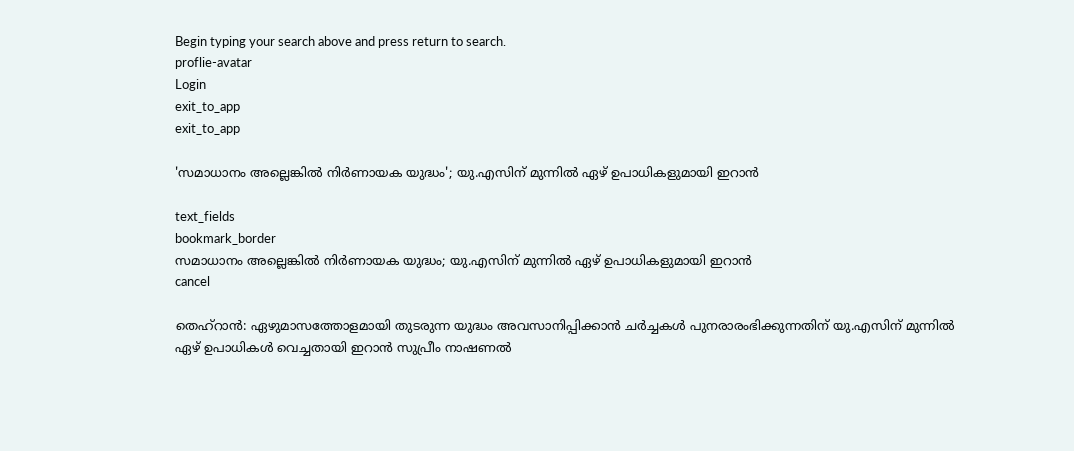Begin typing your search above and press return to search.
proflie-avatar
Login
exit_to_app
exit_to_app

'സമാധാനം അല്ലെങ്കിൽ നിർണായക യുദ്ധം'; യു.എസിന് മുന്നിൽ ഏഴ് ഉപാധികളുമായി ഇറാൻ

text_fields
bookmark_border
സമാധാനം അല്ലെങ്കിൽ നിർണായക യുദ്ധം; യു.എസിന് മുന്നിൽ ഏഴ് ഉപാധികളുമായി ഇറാൻ
cancel

തെഹ്റാൻ: ഏഴുമാസത്തോളമായി തുടരുന്ന യുദ്ധം അവസാനിപ്പിക്കാൻ ചർച്ചകൾ പുനരാരംഭിക്കുന്നതിന് യു.എസിന് മുന്നിൽ ഏഴ് ഉപാധികൾ വെച്ചതായി ഇറാൻ സുപ്രീം നാഷണൽ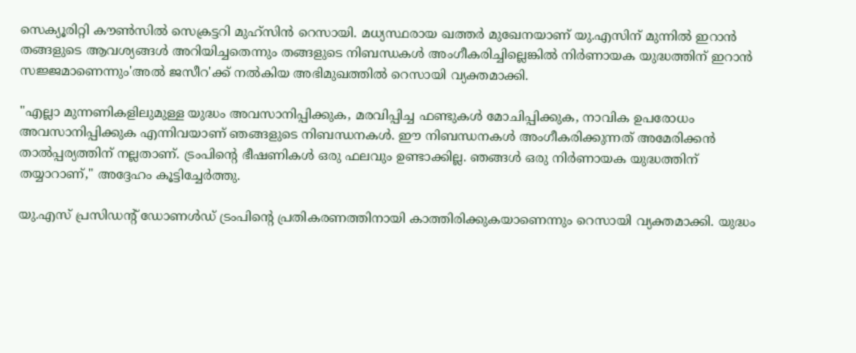സെക്യൂരിറ്റി കൗൺസിൽ സെക്രട്ടറി മുഹ്സിൻ റെസായി. മധ്യസ്ഥരായ ഖത്തർ മുഖേനയാണ് യു.എസിന് മുന്നിൽ ഇറാൻ തങ്ങളുടെ ആവശ്യങ്ങൾ അറിയിച്ചതെന്നും തങ്ങളുടെ നിബന്ധകൾ അംഗീകരിച്ചില്ലെങ്കിൽ നിർണായക യുദ്ധത്തിന് ഇറാൻ സജ്ജമാണെന്നും'അൽ ജസീറ'ക്ക് നൽകിയ അഭിമുഖത്തിൽ റെസായി വ്യക്തമാക്കി.

"എല്ലാ മുന്നണികളിലുമുള്ള യുദ്ധം അവസാനിപ്പിക്കുക, മരവിപ്പിച്ച ഫണ്ടുകൾ മോചിപ്പിക്കുക, നാവിക ഉപരോധം അവസാനിപ്പിക്കുക എന്നിവയാണ് ഞങ്ങളുടെ നിബന്ധനകൾ. ഈ നിബന്ധനകൾ അംഗീകരിക്കുന്നത് അമേരിക്കൻ താൽപ്പര്യത്തിന് നല്ലതാണ്. ട്രംപിന്റെ ഭീഷണികൾ ഒരു ഫലവും ഉണ്ടാക്കില്ല. ഞങ്ങൾ ഒരു നിർണായക യുദ്ധത്തിന് തയ്യാറാണ്," അദ്ദേഹം കൂട്ടിച്ചേർത്തു.

യു.എസ് പ്രസിഡന്റ് ഡോണൾഡ് ട്രംപിന്റെ പ്രതികരണത്തിനായി കാത്തിരിക്കുകയാണെന്നും റെസായി വ്യക്തമാക്കി. യുദ്ധം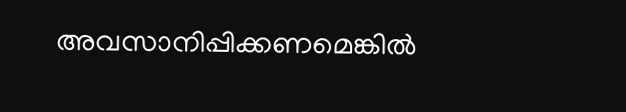അവസാനിപ്പിക്കണമെങ്കിൽ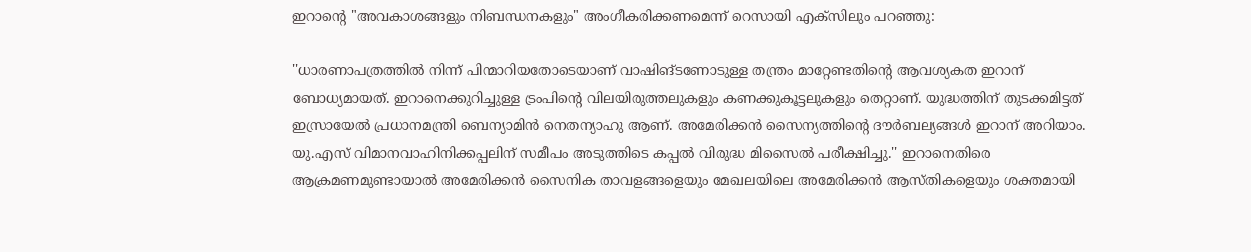ഇറാന്റെ "അവകാശങ്ങളും നിബന്ധനകളും" അംഗീകരിക്കണമെന്ന് റെസായി എക്സിലും പറഞ്ഞു:

''ധാരണാപത്രത്തിൽ നിന്ന് പിന്മാറിയതോടെയാണ് വാഷിങ്ടണോടുള്ള തന്ത്രം മാറ്റേണ്ടതിന്റെ ആവശ്യകത ഇറാന് ബോധ്യമായത്. ഇറാനെക്കുറിച്ചുള്ള ട്രംപിന്റെ വിലയിരുത്തലുകളും കണക്കുകൂട്ടലുകളും തെറ്റാണ്. യുദ്ധത്തിന് തുടക്കമിട്ടത് ഇസ്രായേൽ പ്രധാനമന്ത്രി ബെന്യാമിൻ നെതന്യാഹു ആണ്. അമേരിക്കൻ സൈന്യത്തിന്റെ ദൗർബല്യങ്ങൾ ഇറാന് അറിയാം. യു.എസ് വിമാനവാഹിനിക്കപ്പലിന് സമീപം അടുത്തിടെ കപ്പൽ വിരുദ്ധ മിസൈൽ പരീക്ഷിച്ചു.'' ഇറാനെതിരെ ആക്രമണമുണ്ടായാൽ അമേരിക്കൻ സൈനിക താവളങ്ങളെയും മേഖലയിലെ അമേരിക്കൻ ആസ്തികളെയും ശക്തമായി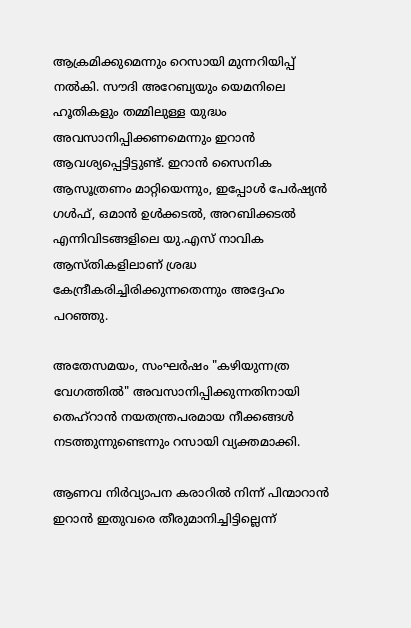ആക്രമിക്കുമെന്നും റെസായി മുന്നറിയിപ്പ് നൽകി. സൗദി അറേബ്യയും യെമനിലെ ഹൂതികളും തമ്മിലുള്ള യുദ്ധം അവസാനിപ്പിക്കണമെന്നും ഇറാൻ ആവശ്യപ്പെട്ടിട്ടുണ്ട്. ഇറാൻ സൈനിക ആസൂത്രണം മാറ്റിയെന്നും, ഇപ്പോൾ പേർഷ്യൻ ഗൾഫ്, ഒമാൻ ഉൾക്കടൽ, അറബിക്കടൽ എന്നിവിടങ്ങളിലെ യു.എസ് നാവിക ആസ്തികളിലാണ് ശ്രദ്ധ കേന്ദ്രീകരിച്ചിരിക്കുന്നതെന്നും അദ്ദേഹം പറഞ്ഞു.

അതേസമയം, സംഘർഷം "കഴിയുന്നത്ര വേഗത്തിൽ" അവസാനിപ്പിക്കുന്നതിനായി തെഹ്‌റാൻ നയതന്ത്രപരമായ നീക്കങ്ങൾ നടത്തുന്നുണ്ടെന്നും റസായി വ്യക്തമാക്കി.

ആണവ നിർവ്യാപന കരാറിൽ നിന്ന് പിന്മാറാൻ ഇറാൻ ഇതുവരെ തീരുമാനിച്ചിട്ടില്ലെന്ന്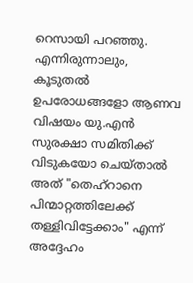റെസായി പറഞ്ഞു. എന്നിരുന്നാലും, കൂടുതൽ ഉപരോധങ്ങളോ ആണവ വിഷയം യു.എൻ സുരക്ഷാ സമിതിക്ക് വിടുകയോ ചെയ്താൽ അത് "തെഹ്‌റാനെ പിന്മാറ്റത്തിലേക്ക് തള്ളിവിട്ടേക്കാം" എന്ന് അദ്ദേഹം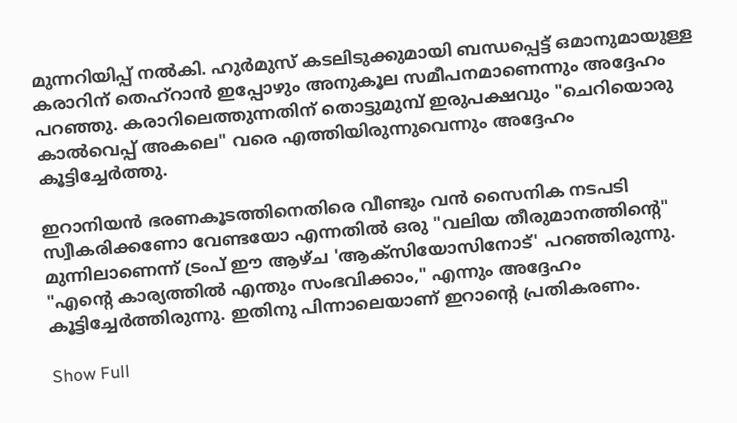മുന്നറിയിപ്പ് നൽകി. ഹുർമുസ് കടലിടുക്കുമായി ബന്ധപ്പെട്ട് ഒമാനുമായുള്ള കരാറിന് തെഹ്‌റാൻ ഇപ്പോഴും അനുകൂല സമീപനമാണെന്നും അദ്ദേഹം പറഞ്ഞു. കരാറിലെത്തുന്നതിന് തൊട്ടുമുമ്പ് ഇരുപക്ഷവും "ചെറിയൊരു കാൽവെപ്പ് അകലെ" വരെ എത്തിയിരുന്നുവെന്നും അദ്ദേഹം കൂട്ടിച്ചേർത്തു.

ഇറാനിയൻ ഭരണകൂടത്തിനെതിരെ വീണ്ടും വൻ സൈനിക നടപടി സ്വീകരിക്കണോ വേണ്ടയോ എന്നതിൽ ഒരു "വലിയ തീരുമാനത്തിന്റെ" മുന്നിലാണെന്ന് ട്രംപ് ഈ ആഴ്ച 'ആക്സിയോസിനോട്' പറഞ്ഞിരുന്നു. "എന്റെ കാര്യത്തിൽ എന്തും സംഭവിക്കാം," എന്നും അദ്ദേഹം കൂട്ടിച്ചേർത്തിരുന്നു. ഇതിനു പിന്നാലെയാണ് ഇറാന്‍റെ പ്രതികരണം.

Show Full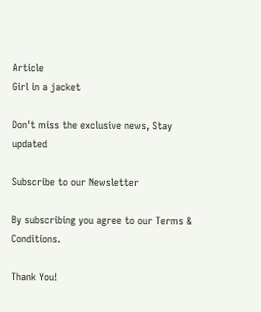Article
Girl in a jacket

Don't miss the exclusive news, Stay updated

Subscribe to our Newsletter

By subscribing you agree to our Terms & Conditions.

Thank You!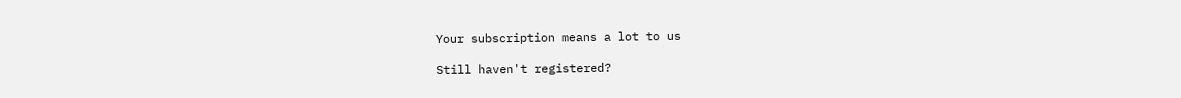Your subscription means a lot to us

Still haven't registered?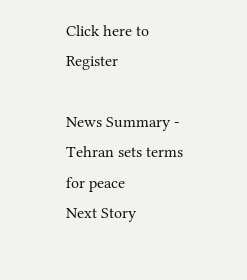Click here to Register

News Summary - Tehran sets terms for peace
Next Story